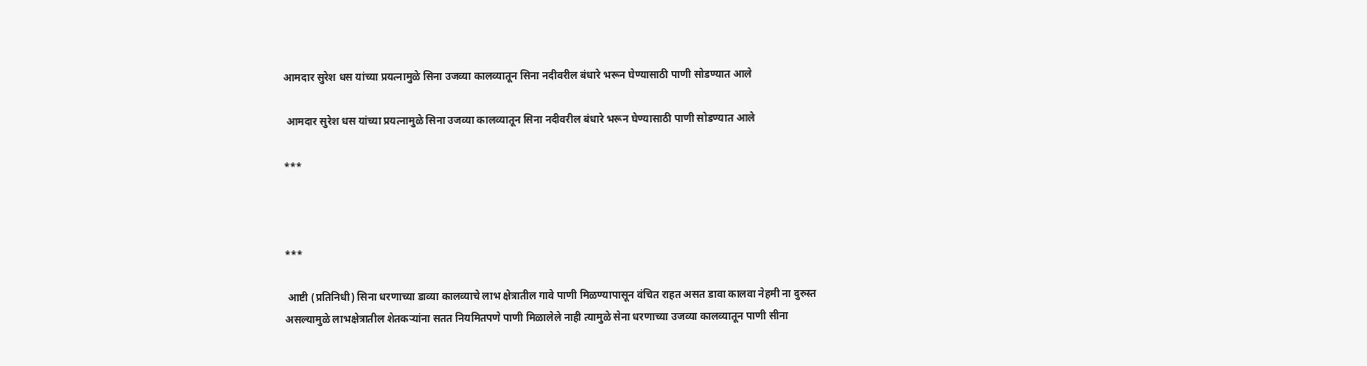आमदार सुरेश धस यांच्या प्रयत्नामुळे सिना उजव्या कालव्यातून सिना नदीवरील बंधारे भरून घेण्यासाठी पाणी सोडण्यात आले

 आमदार सुरेश धस यांच्या प्रयत्नामुळे सिना उजव्या कालव्यातून सिना नदीवरील बंधारे भरून घेण्यासाठी पाणी सोडण्यात आले

***



***

 आष्टी (प्रतिनिधी) सिना धरणाच्या डाव्या कालव्याचे लाभ क्षेत्रातील गावे पाणी मिळण्यापासून वंचित राहत असत डावा कालवा नेहमी ना दुरुस्त असल्यामुळे लाभक्षेत्रातील शेतकऱ्यांना सतत नियमितपणे पाणी मिळालेले नाही त्यामुळे सेना धरणाच्या उजव्या कालव्यातून पाणी सीना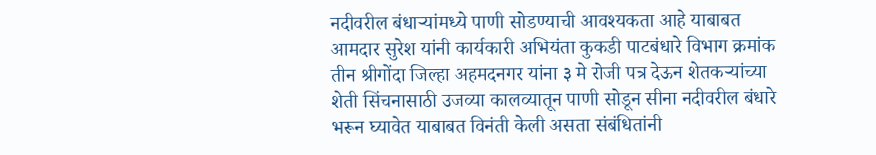नदीवरील बंधाऱ्यांमध्ये पाणी सोडण्याची आवश्यकता आहे याबाबत आमदार सुरेश यांनी कार्यकारी अभियंता कुकडी पाटबंधारे विभाग क्रमांक तीन श्रीगोंदा जिल्हा अहमदनगर यांना ३ मे रोजी पत्र देऊन शेतकऱ्यांच्या शेती सिंचनासाठी उजव्या कालव्यातून पाणी सोडून सीना नदीवरील बंधारे भरून घ्यावेत याबाबत विनंती केली असता संबंधितांनी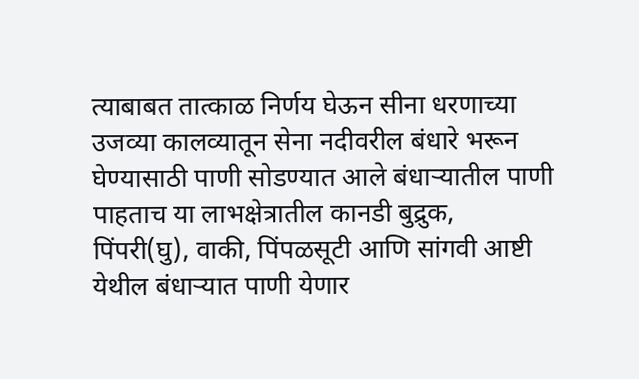त्याबाबत तात्काळ निर्णय घेऊन सीना धरणाच्या उजव्या कालव्यातून सेना नदीवरील बंधारे भरून घेण्यासाठी पाणी सोडण्यात आले बंधाऱ्यातील पाणी पाहताच या लाभक्षेत्रातील कानडी बुद्रुक, पिंपरी(घु), वाकी, पिंपळसूटी आणि सांगवी आष्टी येथील बंधाऱ्यात पाणी येणार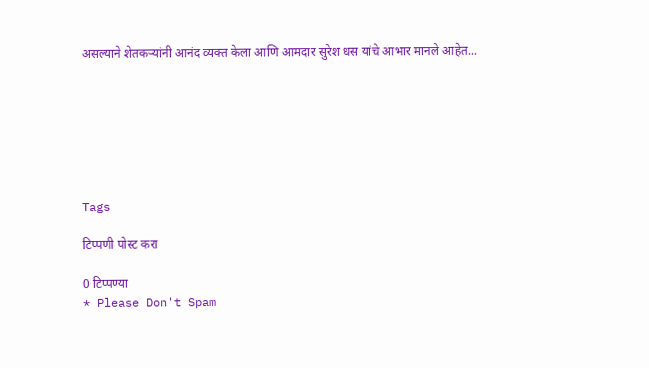असल्याने शेतकऱ्यांनी आनंद व्यक्त केला आणि आमदार सुरेश धस यांचे आभार मानले आहेत...







Tags

टिप्पणी पोस्ट करा

0 टिप्पण्या
* Please Don't Spam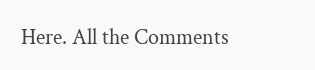Here. All the Comments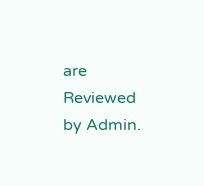are Reviewed by Admin.